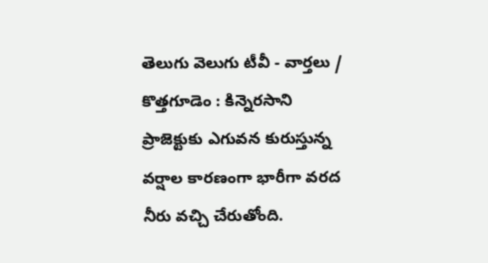తెలుగు వెలుగు టీవీ - వార్తలు / కొత్తగూడెం : కిన్నెరసాని ప్రాజెక్టుకు ఎగువన కురుస్తున్న వర్షాల కారణంగా భారీగా వరద నీరు వచ్చి చేరుతోంది.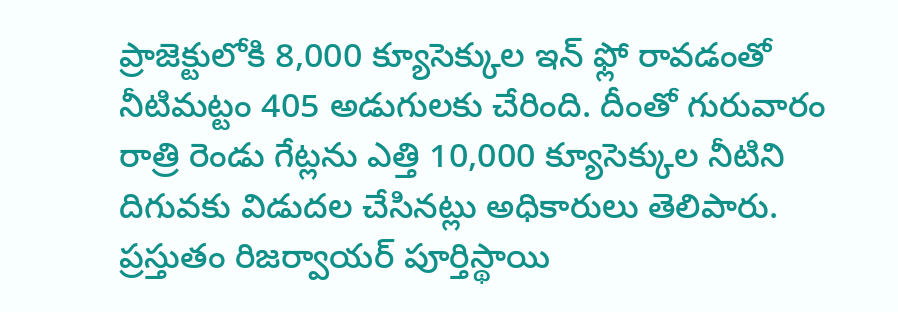ప్రాజెక్టులోకి 8,000 క్యూసెక్కుల ఇన్ ఫ్లో రావడంతో నీటిమట్టం 405 అడుగులకు చేరింది. దీంతో గురువారం రాత్రి రెండు గేట్లను ఎత్తి 10,000 క్యూసెక్కుల నీటిని దిగువకు విడుదల చేసినట్లు అధికారులు తెలిపారు. ప్రస్తుతం రిజర్వాయర్ పూర్తిస్థాయి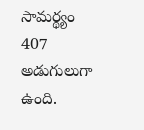సామర్థ్యం 407 అడుగులుగా ఉంది.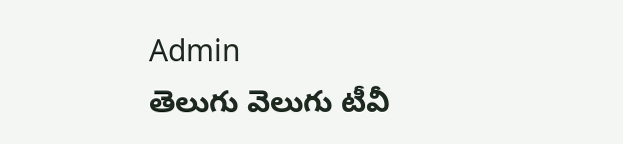Admin
తెలుగు వెలుగు టీవీ